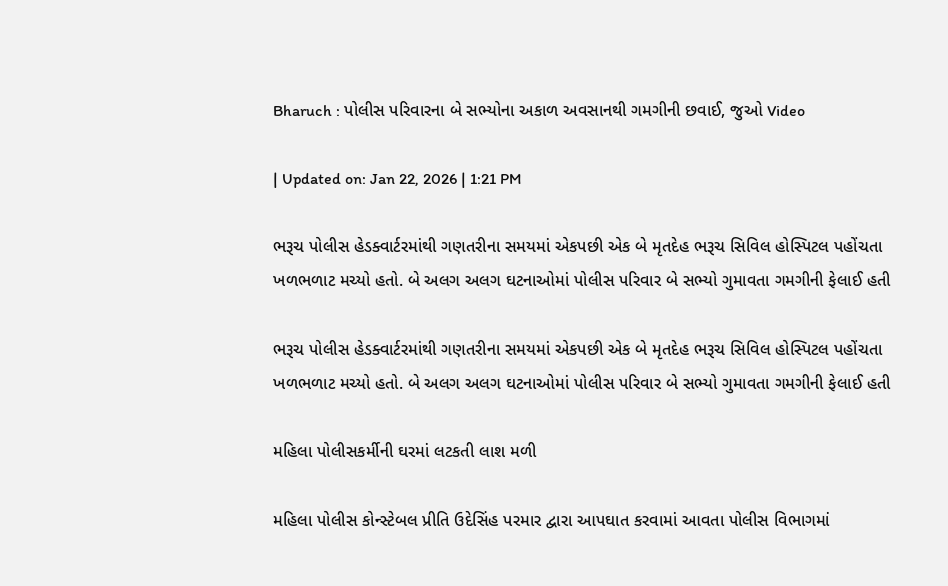Bharuch : પોલીસ પરિવારના બે સભ્યોના અકાળ અવસાનથી ગમગીની છવાઈ, જુઓ Video

| Updated on: Jan 22, 2026 | 1:21 PM

ભરૂચ પોલીસ હેડક્વાર્ટરમાંથી ગણતરીના સમયમાં એકપછી એક બે મૃતદેહ ભરૂચ સિવિલ હોસ્પિટલ પહોંચતા ખળભળાટ મચ્યો હતો. બે અલગ અલગ ઘટનાઓમાં પોલીસ પરિવાર બે સભ્યો ગુમાવતા ગમગીની ફેલાઈ હતી

ભરૂચ પોલીસ હેડક્વાર્ટરમાંથી ગણતરીના સમયમાં એકપછી એક બે મૃતદેહ ભરૂચ સિવિલ હોસ્પિટલ પહોંચતા ખળભળાટ મચ્યો હતો. બે અલગ અલગ ઘટનાઓમાં પોલીસ પરિવાર બે સભ્યો ગુમાવતા ગમગીની ફેલાઈ હતી

મહિલા પોલીસકર્મીની ઘરમાં લટકતી લાશ મળી

મહિલા પોલીસ કોન્સ્ટેબલ પ્રીતિ ઉદેસિંહ પરમાર દ્વારા આપઘાત કરવામાં આવતા પોલીસ વિભાગમાં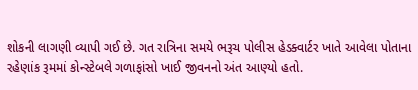શોકની લાગણી વ્યાપી ગઈ છે. ગત રાત્રિના સમયે ભરૂચ પોલીસ હેડક્વાર્ટર ખાતે આવેલા પોતાના રહેણાંક રૂમમાં કોન્સ્ટેબલે ગળાફાંસો ખાઈ જીવનનો અંત આણ્યો હતો.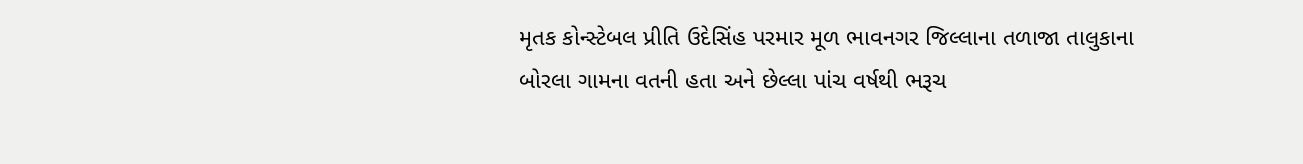મૃતક કોન્સ્ટેબલ પ્રીતિ ઉદેસિંહ પરમાર મૂળ ભાવનગર જિલ્લાના તળાજા તાલુકાના બોરલા ગામના વતની હતા અને છેલ્લા પાંચ વર્ષથી ભરૂચ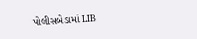પોલીસબેડામાં LIB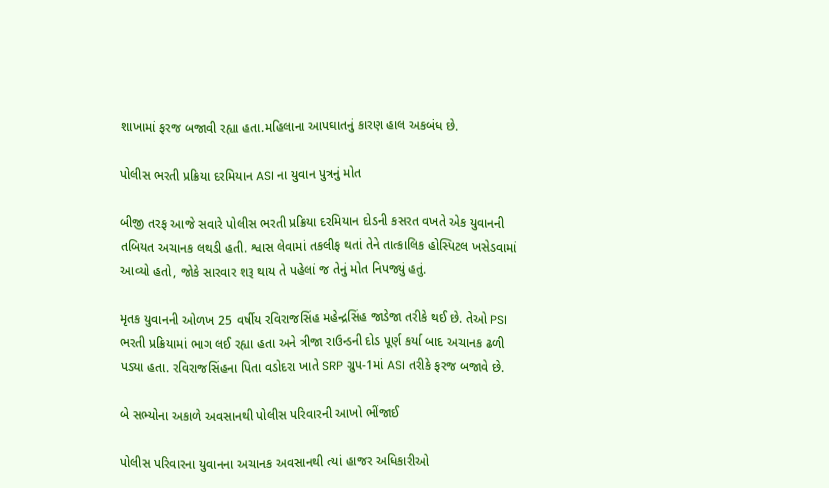શાખામાં ફરજ બજાવી રહ્યા હતા.મહિલાના આપઘાતનું કારણ હાલ અકબંધ છે.

પોલીસ ભરતી પ્રક્રિયા દરમિયાન ASI ના યુવાન પુત્રનું મોત

બીજી તરફ આજે સવારે પોલીસ ભરતી પ્રક્રિયા દરમિયાન દોડની કસરત વખતે એક યુવાનની તબિયત અચાનક લથડી હતી. શ્વાસ લેવામાં તકલીફ થતાં તેને તાત્કાલિક હોસ્પિટલ ખસેડવામાં આવ્યો હતો, જોકે સારવાર શરૂ થાય તે પહેલાં જ તેનું મોત નિપજ્યું હતું.

મૃતક યુવાનની ઓળખ 25 વર્ષીય રવિરાજસિંહ મહેન્દ્રસિંહ જાડેજા તરીકે થઈ છે. તેઓ PSI ભરતી પ્રક્રિયામાં ભાગ લઈ રહ્યા હતા અને ત્રીજા રાઉન્ડની દોડ પૂર્ણ કર્યા બાદ અચાનક ઢળી પડ્યા હતા. રવિરાજસિંહના પિતા વડોદરા ખાતે SRP ગ્રુપ-1માં ASI તરીકે ફરજ બજાવે છે.

બે સભ્યોના અકાળે અવસાનથી પોલીસ પરિવારની આખો ભીંજાઈ

પોલીસ પરિવારના યુવાનના અચાનક અવસાનથી ત્યાં હાજર અધિકારીઓ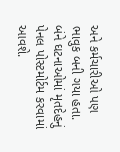અને કર્મચારીઓ પણ ભાવુક બની ગયા હતા. બંને ઘટનાઓમાં મૃતદેહનું પેનલ પોસ્ટમોર્ટમ કરવામાં આવશે.